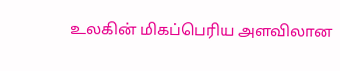உலகின் மிகப்பெரிய அளவிலான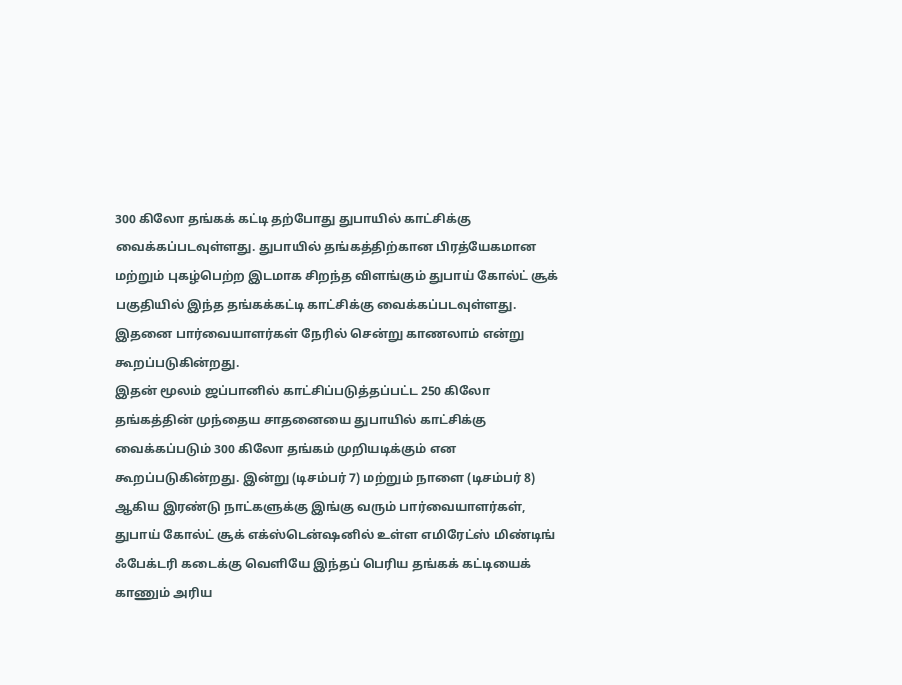300 கிலோ தங்கக் கட்டி தற்போது துபாயில் காட்சிக்கு வைக்கப்படவுள்ளது. துபாயில் தங்கத்திற்கான பிரத்யேகமான மற்றும் புகழ்பெற்ற இடமாக சிறந்த விளங்கும் துபாய் கோல்ட் சூக் பகுதியில் இந்த தங்கக்கட்டி காட்சிக்கு வைக்கப்படவுள்ளது. இதனை பார்வையாளர்கள் நேரில் சென்று காணலாம் என்று கூறப்படுகின்றது.
இதன் மூலம் ஜப்பானில் காட்சிப்படுத்தப்பட்ட 250 கிலோ தங்கத்தின் முந்தைய சாதனையை துபாயில் காட்சிக்கு வைக்கப்படும் 300 கிலோ தங்கம் முறியடிக்கும் என கூறப்படுகின்றது. இன்று (டிசம்பர் 7) மற்றும் நாளை (டிசம்பர் 8) ஆகிய இரண்டு நாட்களுக்கு இங்கு வரும் பார்வையாளர்கள், துபாய் கோல்ட் சூக் எக்ஸ்டென்ஷனில் உள்ள எமிரேட்ஸ் மிண்டிங் ஃபேக்டரி கடைக்கு வெளியே இந்தப் பெரிய தங்கக் கட்டியைக் காணும் அரிய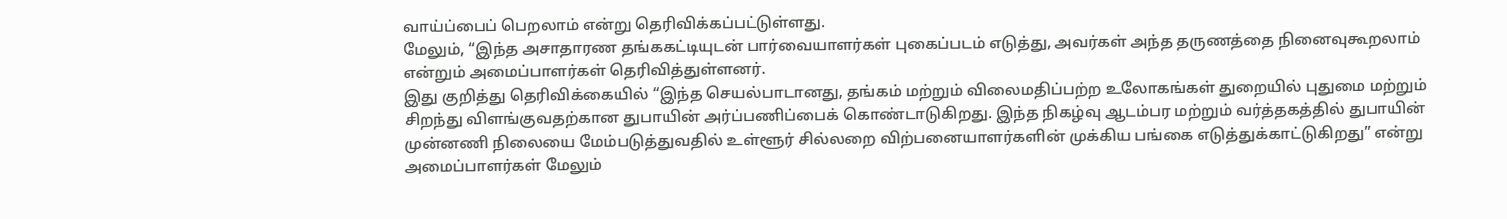வாய்ப்பைப் பெறலாம் என்று தெரிவிக்கப்பட்டுள்ளது.
மேலும், “இந்த அசாதாரண தங்ககட்டியுடன் பார்வையாளர்கள் புகைப்படம் எடுத்து, அவர்கள் அந்த தருணத்தை நினைவுகூறலாம் என்றும் அமைப்பாளர்கள் தெரிவித்துள்ளனர்.
இது குறித்து தெரிவிக்கையில் “இந்த செயல்பாடானது, தங்கம் மற்றும் விலைமதிப்பற்ற உலோகங்கள் துறையில் புதுமை மற்றும் சிறந்து விளங்குவதற்கான துபாயின் அர்ப்பணிப்பைக் கொண்டாடுகிறது. இந்த நிகழ்வு ஆடம்பர மற்றும் வர்த்தகத்தில் துபாயின் முன்னணி நிலையை மேம்படுத்துவதில் உள்ளூர் சில்லறை விற்பனையாளர்களின் முக்கிய பங்கை எடுத்துக்காட்டுகிறது” என்று அமைப்பாளர்கள் மேலும்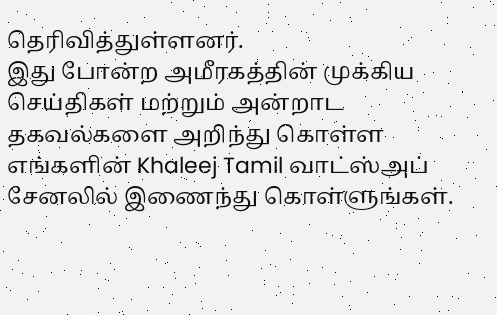தெரிவித்துள்ளனர்.
இது போன்ற அமீரகத்தின் முக்கிய செய்திகள் மற்றும் அன்றாட தகவல்களை அறிந்து கொள்ள எங்களின் Khaleej Tamil வாட்ஸ்அப் சேனலில் இணைந்து கொள்ளுங்கள்.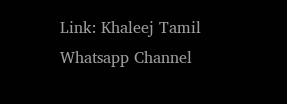Link: Khaleej Tamil Whatsapp Channel